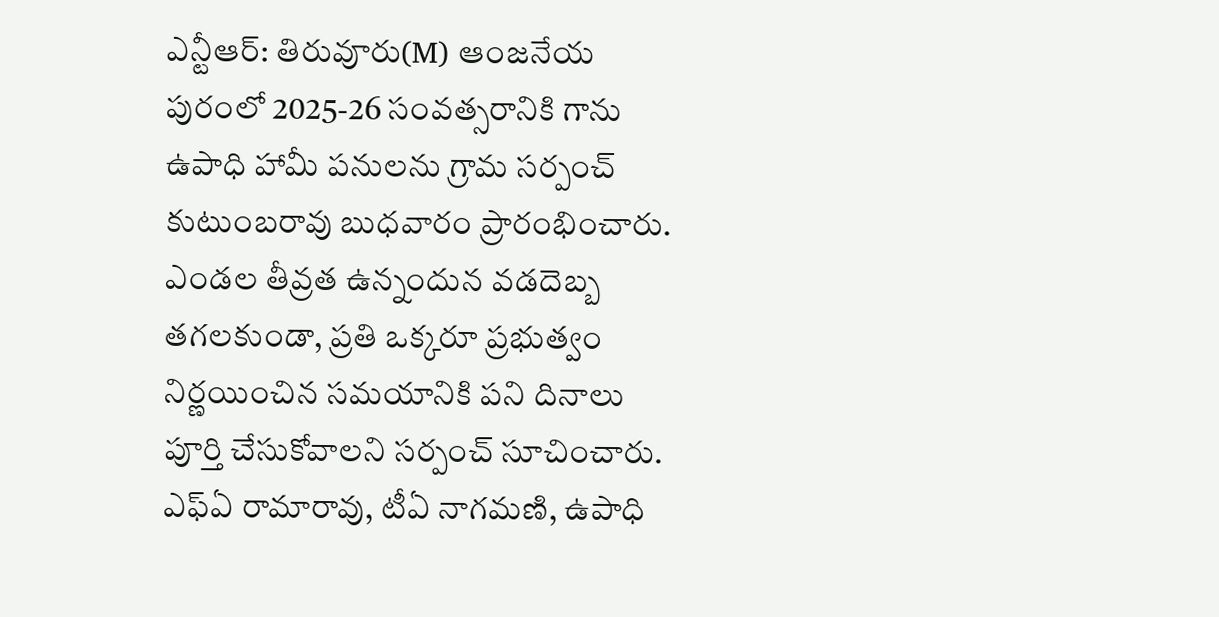ఎన్టీఆర్: తిరువూరు(M) ఆంజనేయ పురంలో 2025-26 సంవత్సరానికి గాను ఉపాధి హామీ పనులను గ్రామ సర్పంచ్ కుటుంబరావు బుధవారం ప్రారంభించారు. ఎండల తీవ్రత ఉన్నందున వడదెబ్బ తగలకుండా, ప్రతి ఒక్కరూ ప్రభుత్వం నిర్ణయించిన సమయానికి పని దినాలు పూర్తి చేసుకోవాలని సర్పంచ్ సూచించారు. ఎఫ్ఏ రామారావు, టీఏ నాగమణి, ఉపాధి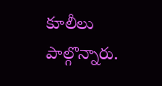కూలీలు పాల్గొన్నారు.